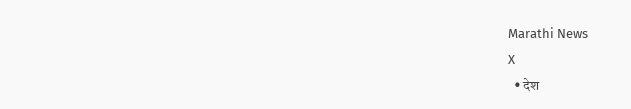Marathi News
X
  • देश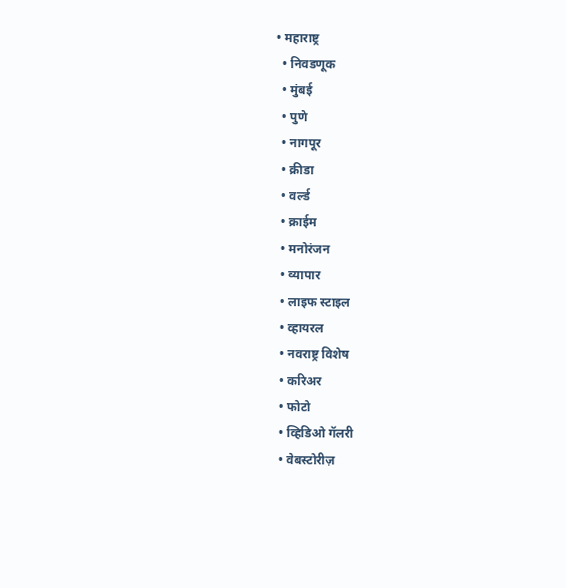• महाराष्ट्र
  • निवडणूक
  • मुंबई
  • पुणे
  • नागपूर
  • क्रीडा
  • वर्ल्ड
  • क्राईम
  • मनोरंजन
  • व्यापार
  • लाइफ स्टाइल
  • व्हायरल
  • नवराष्ट्र विशेष
  • करिअर
  • फोटो
  • व्हिडिओ गॅलरी
  • वेबस्टोरीज़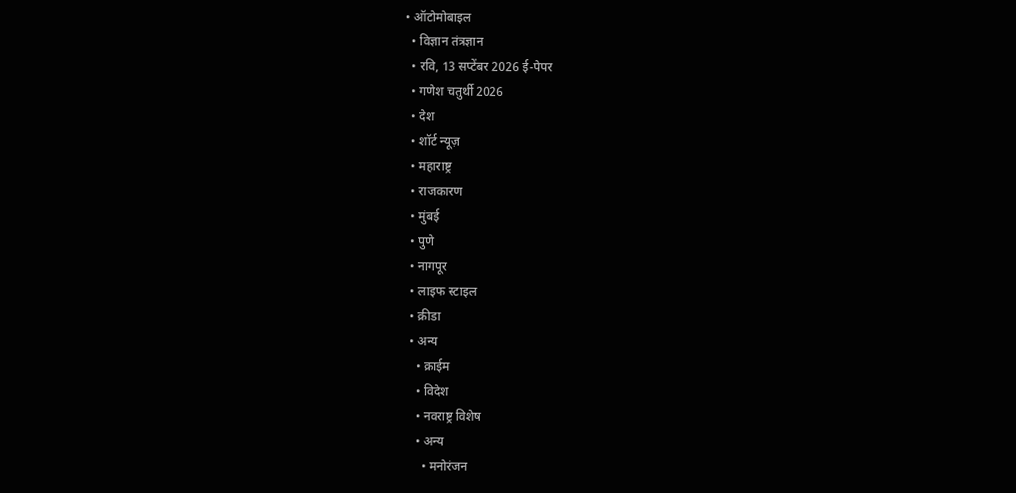• ऑटोमोबाइल
  • विज्ञान तंत्रज्ञान
  • रवि, 13 सप्टेंबर 2026 ई-पेपर
  • गणेश चतुर्थी 2026
  • देश
  • शॉर्ट न्यूज़
  • महाराष्ट्र
  • राजकारण
  • मुंबई
  • पुणे
  • नागपूर
  • लाइफ स्टाइल
  • क्रीडा
  • अन्य
    • क्राईम
    • विदेश
    • नवराष्ट्र विशेष
    • अन्य
      • मनोरंजन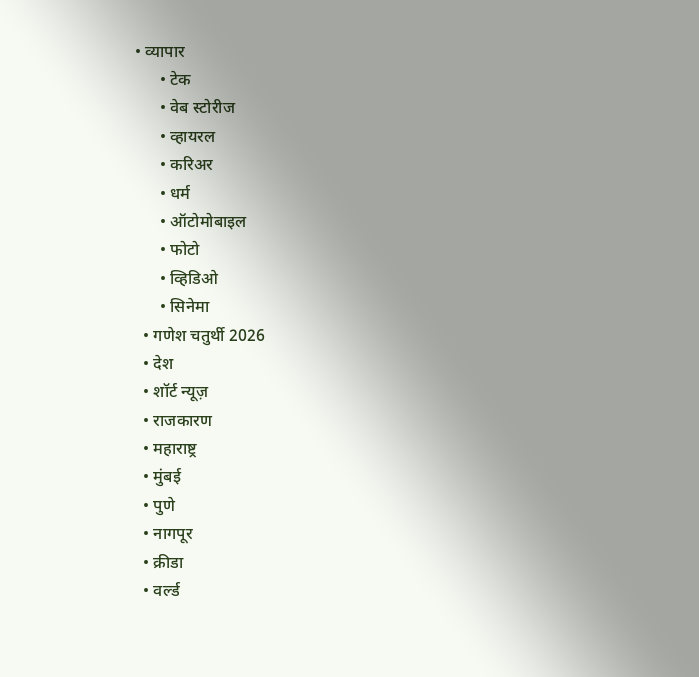• व्यापार
      • टेक
      • वेब स्टोरीज
      • व्हायरल
      • करिअर
      • धर्म
      • ऑटोमोबाइल
      • फोटो
      • व्हिडिओ
      • सिनेमा
  • गणेश चतुर्थी 2026
  • देश
  • शॉर्ट न्यूज़
  • राजकारण
  • महाराष्ट्र
  • मुंबई
  • पुणे
  • नागपूर
  • क्रीडा
  • वर्ल्ड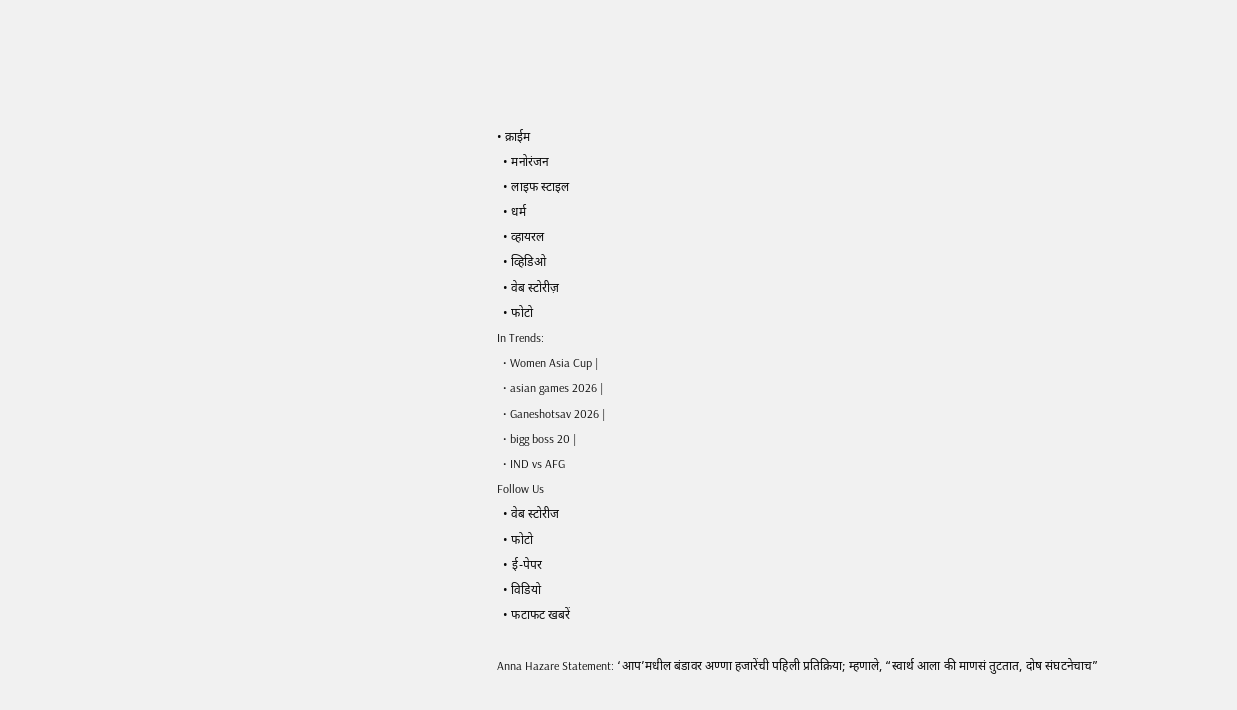• क्राईम
  • मनोरंजन
  • लाइफ स्टाइल
  • धर्म
  • व्हायरल
  • व्हिडिओ
  • वेब स्टोरीज़
  • फोटो
In Trends:
  • Women Asia Cup |
  • asian games 2026 |
  • Ganeshotsav 2026 |
  • bigg boss 20 |
  • IND vs AFG
Follow Us
  • वेब स्टोरीज
  • फोटो
  • ई-पेपर
  • विडियो
  • फटाफट खबरें

Anna Hazare Statement: ‘आप’मधील बंडावर अण्णा हजारेंची पहिली प्रतिक्रिया; म्हणाले, “स्वार्थ आला की माणसं तुटतात, दोष संघटनेचाच”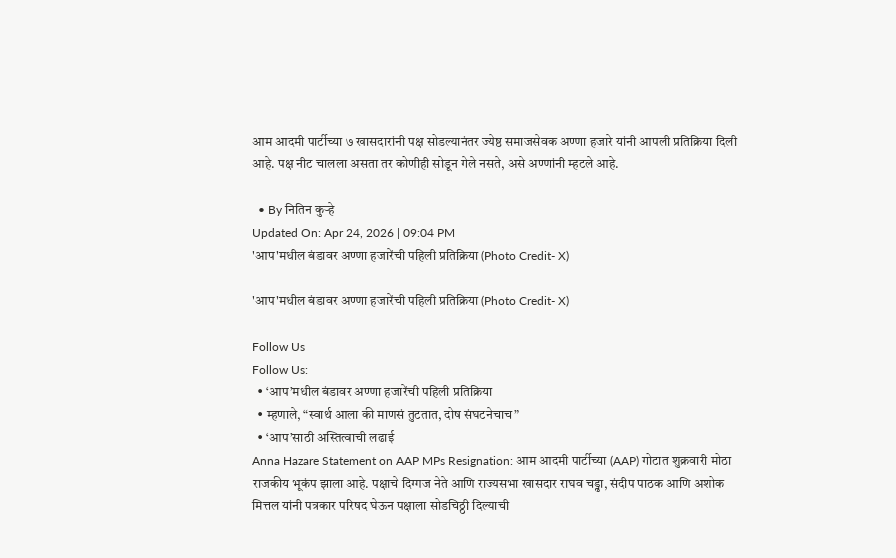आम आदमी पार्टीच्या ७ खासदारांनी पक्ष सोडल्यानंतर ज्येष्ठ समाजसेवक अण्णा हजारे यांनी आपली प्रतिक्रिया दिली आहे. पक्ष नीट चालला असता तर कोणीही सोडून गेले नसते, असे अण्णांनी म्हटले आहे.

  • By नितिन कुऱ्हे
Updated On: Apr 24, 2026 | 09:04 PM
'आप'मधील बंडावर अण्णा हजारेंची पहिली प्रतिक्रिया (Photo Credit- X)

'आप'मधील बंडावर अण्णा हजारेंची पहिली प्रतिक्रिया (Photo Credit- X)

Follow Us
Follow Us:
  • ‘आप’मधील बंडावर अण्णा हजारेंची पहिली प्रतिक्रिया
  • म्हणाले, “स्वार्थ आला की माणसं तुटतात, दोष संघटनेचाच”
  • ‘आप’साठी अस्तित्वाची लढाई
Anna Hazare Statement on AAP MPs Resignation: आम आदमी पार्टीच्या (AAP) गोटात शुक्रवारी मोठा राजकीय भूकंप झाला आहे. पक्षाचे दिग्गज नेते आणि राज्यसभा खासदार राघव चड्ढा, संदीप पाठक आणि अशोक मित्तल यांनी पत्रकार परिषद घेऊन पक्षाला सोडचिठ्ठी दिल्याची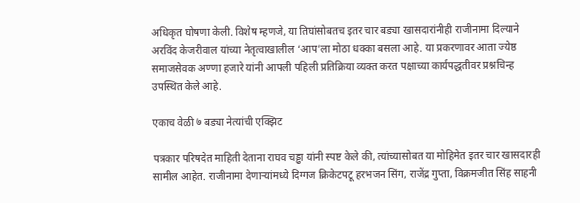अधिकृत घोषणा केली. विशेष म्हणजे, या तिघांसोबतच इतर चार बड्या खासदारांनीही राजीनामा दिल्याने अरविंद केजरीवाल यांच्या नेतृत्वाखालील ‘आप’ला मोठा धक्का बसला आहे. या प्रकरणावर आता ज्येष्ठ समाजसेवक अण्णा हजारे यांनी आपली पहिली प्रतिक्रिया व्यक्त करत पक्षाच्या कार्यपद्धतीवर प्रश्नचिन्ह उपस्थित केले आहे.

एकाच वेळी ७ बड्या नेत्यांची एक्झिट

पत्रकार परिषदेत माहिती देताना राघव चड्ढा यांनी स्पष्ट केले की, त्यांच्यासोबत या मोहिमेत इतर चार खासदारही सामील आहेत. राजीनामा देणाऱ्यांमध्ये दिग्गज क्रिकेटपटू हरभजन सिंग, राजेंद्र गुप्ता, विक्रमजीत सिंह साहनी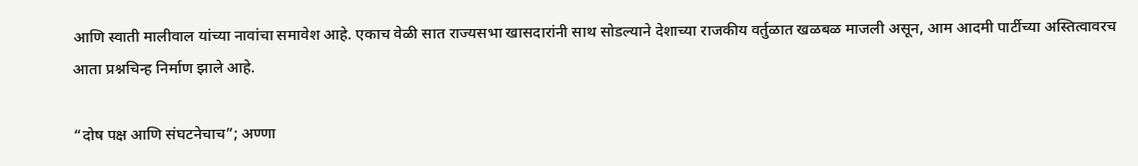आणि स्वाती मालीवाल यांच्या नावांचा समावेश आहे. एकाच वेळी सात राज्यसभा खासदारांनी साथ सोडल्याने देशाच्या राजकीय वर्तुळात खळबळ माजली असून, आम आदमी पार्टीच्या अस्तित्वावरच आता प्रश्नचिन्ह निर्माण झाले आहे.

“दोष पक्ष आणि संघटनेचाच”; अण्णा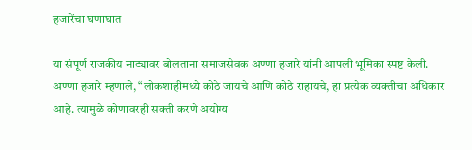हजारेंचा घणाघात

या संपूर्ण राजकीय नाट्यावर बोलताना समाजसेवक अण्णा हजारे यांनी आपली भूमिका स्पष्ट केली. अण्णा हजारे म्हणाले, “लोकशाहीमध्ये कोठे जायचे आणि कोठे राहायचे, हा प्रत्येक व्यक्तीचा अधिकार आहे. त्यामुळे कोणावरही सक्ती करणे अयोग्य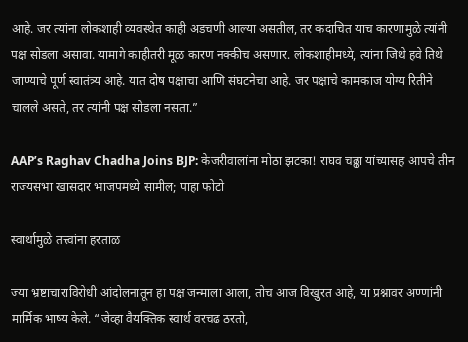आहे. जर त्यांना लोकशाही व्यवस्थेत काही अडचणी आल्या असतील, तर कदाचित याच कारणामुळे त्यांनी पक्ष सोडला असावा. यामागे काहीतरी मूळ कारण नक्कीच असणार. लोकशाहीमध्ये, त्यांना जिथे हवे तिथे जाण्याचे पूर्ण स्वातंत्र्य आहे. यात दोष पक्षाचा आणि संघटनेचा आहे. जर पक्षाचे कामकाज योग्य रितीने चालले असते, तर त्यांनी पक्ष सोडला नसता.”

AAP’s Raghav Chadha Joins BJP: केजरीवालांना मोठा झटका! राघव चढ्ढा यांच्यासह आपचे तीन राज्यसभा खासदार भाजपमध्ये सामील; पाहा फोटो

स्वार्थामुळे तत्त्वांना हरताळ

ज्या भ्रष्टाचाराविरोधी आंदोलनातून हा पक्ष जन्माला आला, तोच आज विखुरत आहे, या प्रश्नावर अण्णांनी मार्मिक भाष्य केले. “जेव्हा वैयक्तिक स्वार्थ वरचढ ठरतो,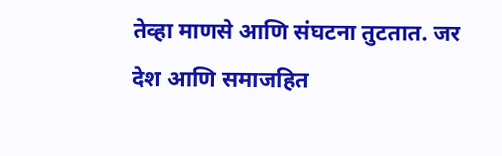तेव्हा माणसे आणि संघटना तुटतात. जर देश आणि समाजहित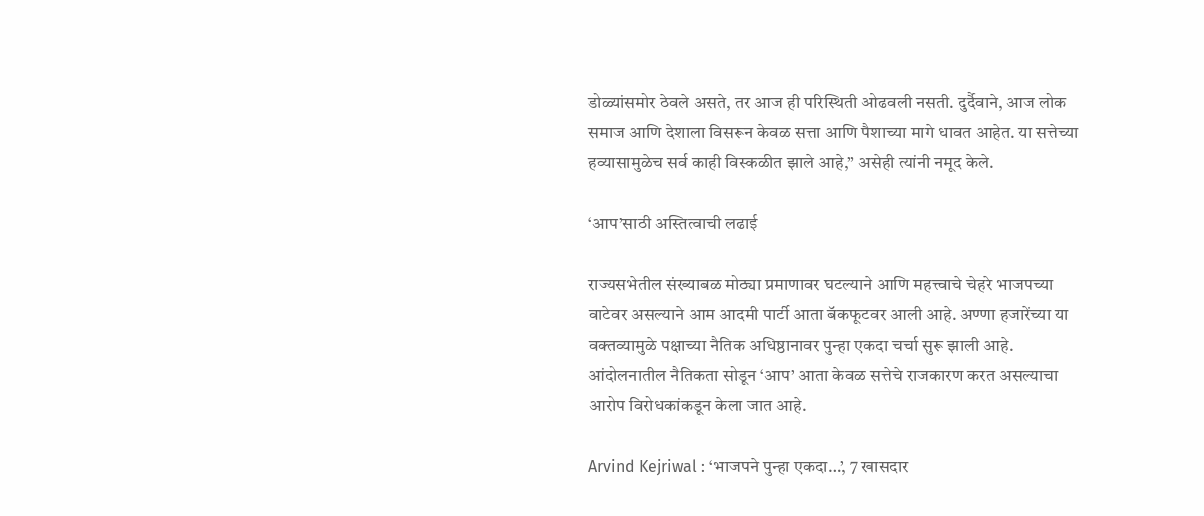डोळ्यांसमोर ठेवले असते, तर आज ही परिस्थिती ओढवली नसती. दुर्दैवाने, आज लोक समाज आणि देशाला विसरून केवळ सत्ता आणि पैशाच्या मागे धावत आहेत. या सत्तेच्या हव्यासामुळेच सर्व काही विस्कळीत झाले आहे,” असेही त्यांनी नमूद केले.

‘आप’साठी अस्तित्वाची लढाई

राज्यसभेतील संख्याबळ मोठ्या प्रमाणावर घटल्याने आणि महत्त्वाचे चेहरे भाजपच्या वाटेवर असल्याने आम आदमी पार्टी आता बॅकफूटवर आली आहे. अण्णा हजारेंच्या या वक्तव्यामुळे पक्षाच्या नैतिक अधिष्ठानावर पुन्हा एकदा चर्चा सुरू झाली आहे. आंदोलनातील नैतिकता सोडून ‘आप’ आता केवळ सत्तेचे राजकारण करत असल्याचा आरोप विरोधकांकडून केला जात आहे.

Arvind Kejriwal : ‘भाजपने पुन्हा एकदा…’, 7 खासदार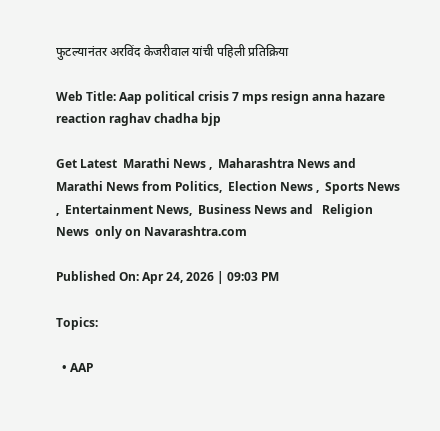फुटल्यानंतर अरविंद केजरीवाल यांची पहिली प्रतिक्रिया

Web Title: Aap political crisis 7 mps resign anna hazare reaction raghav chadha bjp

Get Latest  Marathi News ,  Maharashtra News and  Marathi News from Politics,  Election News ,  Sports News ,  Entertainment News,  Business News and   Religion News  only on Navarashtra.com

Published On: Apr 24, 2026 | 09:03 PM

Topics:

  • AAP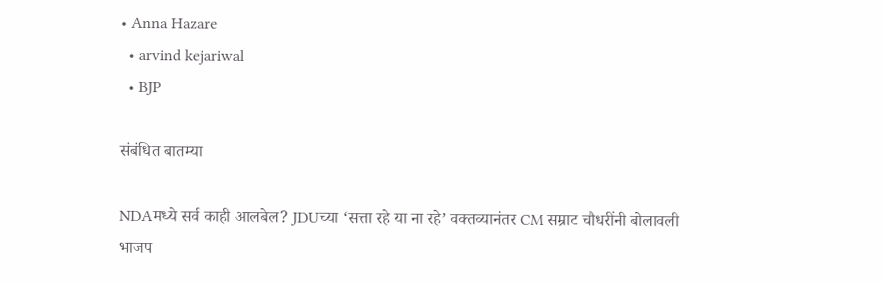• Anna Hazare
  • arvind kejariwal
  • BJP

संबंधित बातम्या

NDAमध्ये सर्व काही आलबेल? JDUच्या ‘सत्ता रहे या ना रहे’ वक्तव्यानंतर CM सम्राट चौधरींनी बोलावली भाजप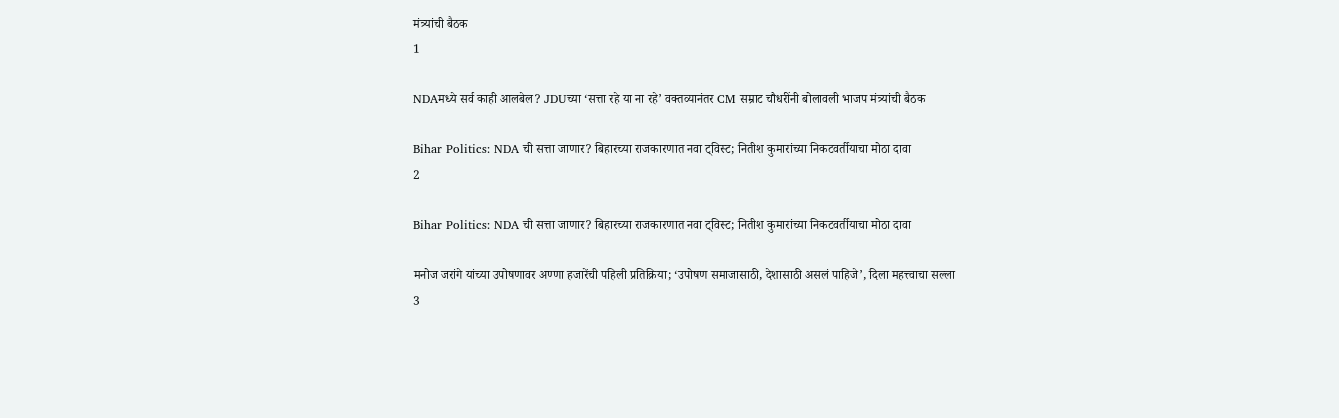मंत्र्यांची बैठक
1

NDAमध्ये सर्व काही आलबेल? JDUच्या ‘सत्ता रहे या ना रहे’ वक्तव्यानंतर CM सम्राट चौधरींनी बोलावली भाजप मंत्र्यांची बैठक

Bihar Politics: NDA ची सत्ता जाणार? बिहारच्या राजकारणात नवा ट्विस्ट; नितीश कुमारांच्या निकटवर्तीयाचा मोठा दावा
2

Bihar Politics: NDA ची सत्ता जाणार? बिहारच्या राजकारणात नवा ट्विस्ट; नितीश कुमारांच्या निकटवर्तीयाचा मोठा दावा

मनोज जरांगे यांच्या उपोषणावर अण्णा हजारेंची पहिली प्रतिक्रिया; ‘उपोषण समाजासाठी, देशासाठी असलं पाहिजे’, दिला महत्त्वाचा सल्ला
3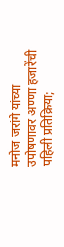मनोज जरांगे यांच्या उपोषणावर अण्णा हजारेंची पहिली प्रतिक्रिया;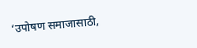‘उपोषण समाजासाठी,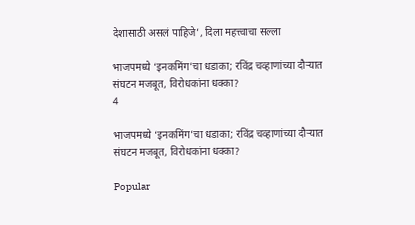देशासाठी असलं पाहिजे’, दिला महत्त्वाचा सल्ला

भाजपमध्ये ‘इनकमिंग’चा धडाका; रविंद्र चव्हाणांच्या दौऱ्यात संघटन मजबूत, विरोधकांना धक्का?
4

भाजपमध्ये ‘इनकमिंग’चा धडाका; रविंद्र चव्हाणांच्या दौऱ्यात संघटन मजबूत, विरोधकांना धक्का?

Popular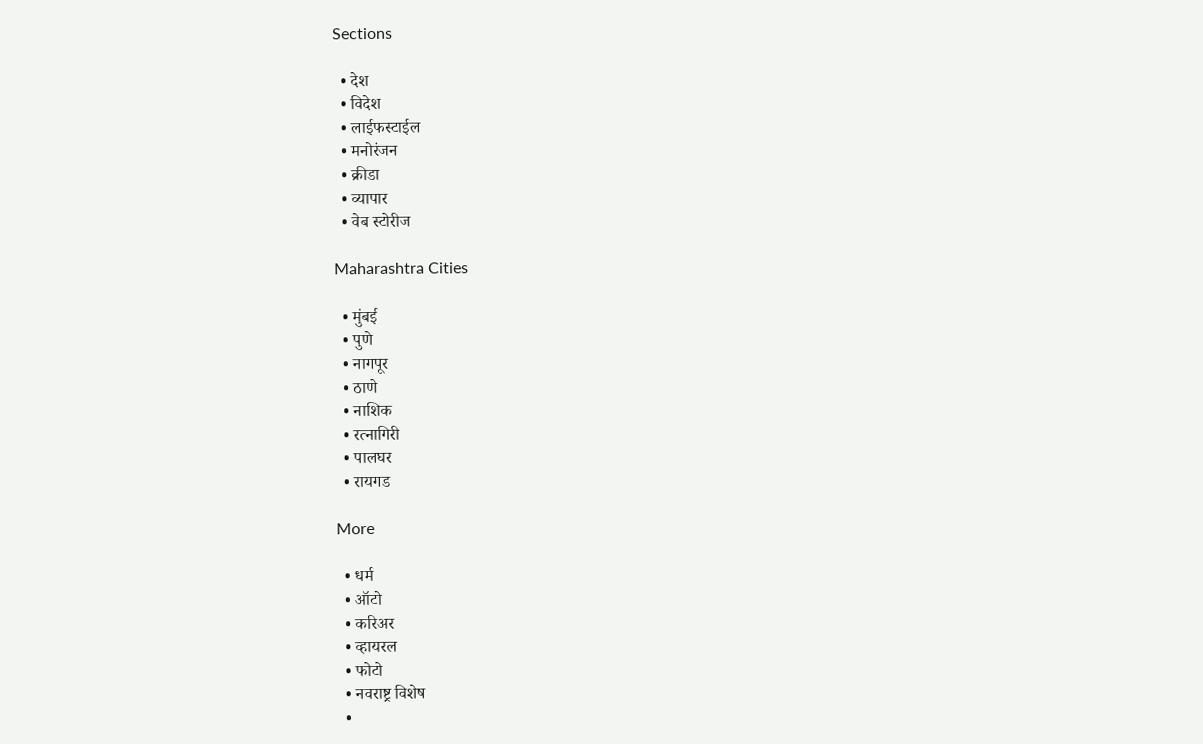Sections

  • देश
  • विदेश
  • लाईफस्टाईल
  • मनोरंजन
  • क्रीडा
  • व्यापार
  • वेब स्टोरीज

Maharashtra Cities

  • मुंबई
  • पुणे
  • नागपूर
  • ठाणे
  • नाशिक
  • रत्नागिरी
  • पालघर
  • रायगड

More

  • धर्म
  • ऑटो
  • करिअर
  • व्हायरल
  • फोटो
  • नवराष्ट्र विशेष
  •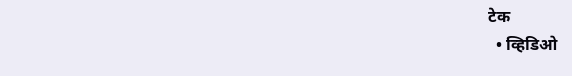टेक
  • व्हिडिओ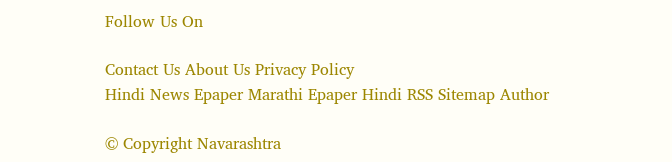Follow Us On

Contact Us About Us Privacy Policy
Hindi News Epaper Marathi Epaper Hindi RSS Sitemap Author

© Copyright Navarashtra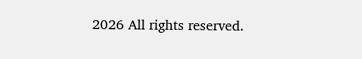2026 All rights reserved.